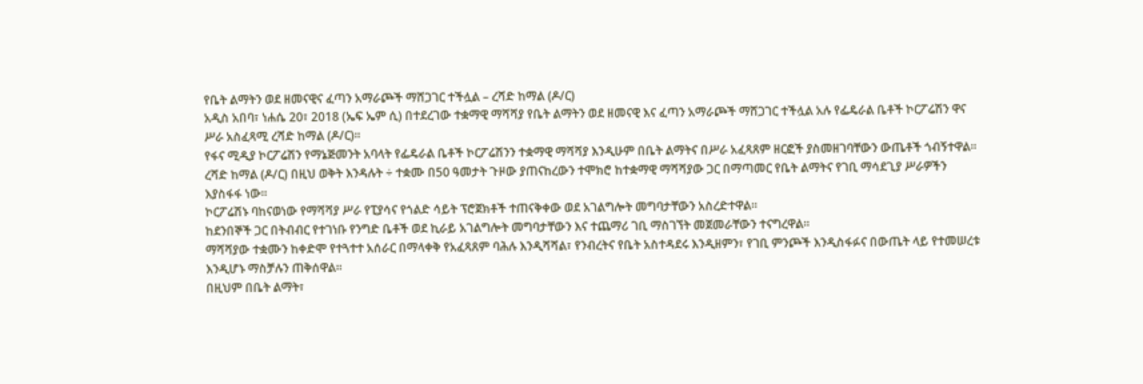የቤት ልማትን ወደ ዘመናዊና ፈጣን አማራጮች ማሸጋገር ተችሏል – ረሻድ ከማል (ዶ/ር)
አዲስ አበባ፣ ነሐሴ 20፣ 2018 (ኤፍ ኤም ሲ) በተደረገው ተቋማዊ ማሻሻያ የቤት ልማትን ወደ ዘመናዊ እና ፈጣን አማራጮች ማሸጋገር ተችሏል አሉ የፌዴራል ቤቶች ኮርፖሬሽን ዋና ሥራ አስፈጻሚ ረሻድ ከማል (ዶ/ር)፡፡
የፋና ሚዲያ ኮርፖሬሽን የማኔጅመንት አባላት የፌዴራል ቤቶች ኮርፖሬሽንን ተቋማዊ ማሻሻያ እንዲሁም በቤት ልማትና በሥራ አፈጻጸም ዘርፎች ያስመዘገባቸውን ውጤቶች ጎብኝተዋል፡፡
ረሻድ ከማል (ዶ/ር) በዚህ ወቅት እንዳሉት ÷ ተቋሙ በ50 ዓመታት ጉዞው ያጠናከረውን ተሞክሮ ከተቋማዊ ማሻሻያው ጋር በማጣመር የቤት ልማትና የገቢ ማሳደጊያ ሥራዎችን እያስፋፋ ነው፡፡
ኮርፖሬሽኑ ባከናወነው የማሻሻያ ሥራ የፒያሳና የጎልድ ሳይት ፕሮጀክቶች ተጠናቅቀው ወደ አገልግሎት መግባታቸውን አስረድተዋል፡፡
ከደንበኞች ጋር በትብብር የተገነቡ የንግድ ቤቶች ወደ ኪራይ አገልግሎት መግባታቸውን እና ተጨማሪ ገቢ ማስገኘት መጀመራቸውን ተናግረዋል፡፡
ማሻሻያው ተቋሙን ከቀድሞ የተጓተተ አሰራር በማላቀቅ የአፈጻጸም ባሕሉ እንዲሻሻል፣ የንብረትና የቤት አስተዳደሩ እንዲዘምን፣ የገቢ ምንጮች እንዲስፋፉና በውጤት ላይ የተመሠረቱ እንዲሆኑ ማስቻሉን ጠቅሰዋል፡፡
በዚህም በቤት ልማት፣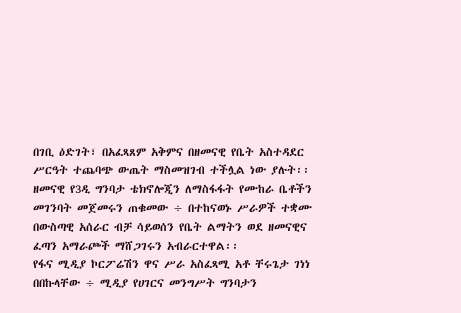በገቢ ዕድገት፣ በአፈጻጸም አቅምና በዘመናዊ የቤት አስተዳደር ሥርዓት ተጨባጭ ውጤት ማስመዝገብ ተችሏል ነው ያሉት፡፡
ዘመናዊ የ3ዲ ግንባታ ቴክኖሎጂን ለማስፋፋት የሙከራ ቤቶችን መገንባት መጀመሩን ጠቁመው ÷ በተከናወኑ ሥራዎች ተቋሙ በውስጣዊ አሰራር ብቻ ሳይወሰን የቤት ልማትን ወደ ዘመናዊና ፈጣን አማራጮች ማሸጋገሩን አብራርተዋል፡፡
የፋና ሚዲያ ኮርፖሬሽን ዋና ሥራ አስፈጻሚ አቶ ቸሩጌታ ገነነ በበኩላቸው ÷ ሚዲያ የሀገርና መንግሥት ግንባታን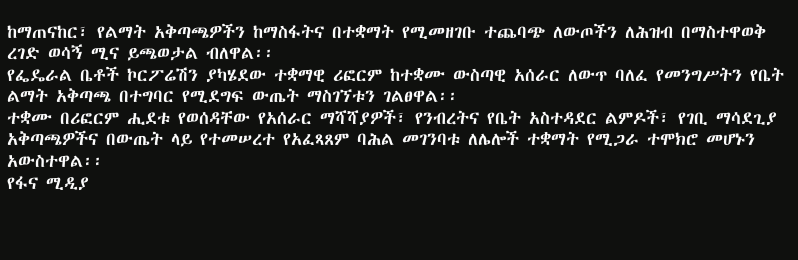ከማጠናከር፣ የልማት አቅጣጫዎችን ከማስፋትና በተቋማት የሚመዘገቡ ተጨባጭ ለውጦችን ለሕዝብ በማስተዋወቅ ረገድ ወሳኝ ሚና ይጫወታል ብለዋል፡፡
የፌዴራል ቤቶች ኮርፖሬሽን ያካሄደው ተቋማዊ ሪፎርም ከተቋሙ ውስጣዊ አሰራር ለውጥ ባለፈ የመንግሥትን የቤት ልማት አቅጣጫ በተግባር የሚደግፍ ውጤት ማስገኘቱን ገልፀዋል፡፡
ተቋሙ በሪፎርም ሒደቱ የወሰዳቸው የአሰራር ማሻሻያዎች፣ የንብረትና የቤት አስተዳደር ልምዶች፣ የገቢ ማሳደጊያ አቅጣጫዎችና በውጤት ላይ የተመሠረተ የአፈጻጸም ባሕል መገንባቱ ለሌሎች ተቋማት የሚጋራ ተሞክሮ መሆኑን አውስተዋል፡፡
የፋና ሚዲያ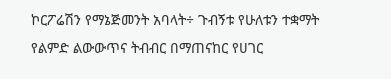ኮርፖሬሽን የማኔጅመንት አባላት÷ ጉብኝቱ የሁለቱን ተቋማት የልምድ ልውውጥና ትብብር በማጠናከር የሀገር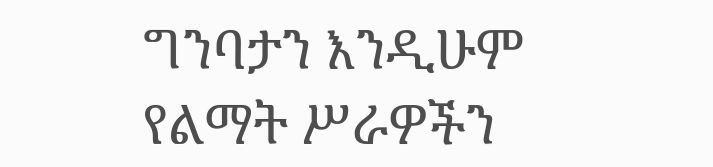ግንባታን እንዲሁም የልማት ሥራዎችን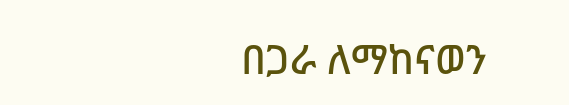በጋራ ለማከናወን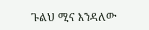ጉልህ ሚና እንዳለው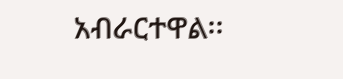አብራርተዋል፡፡